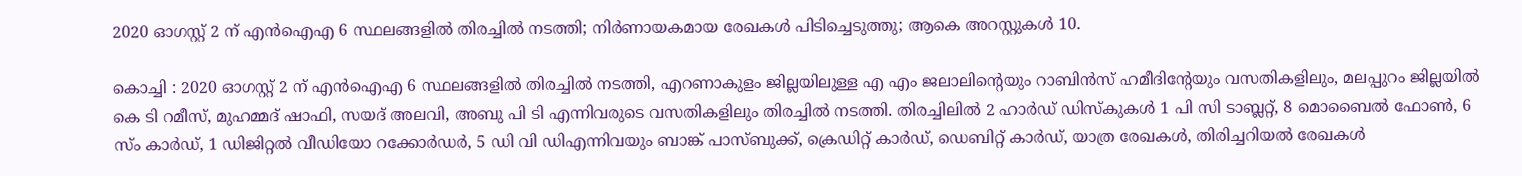2020 ഓഗസ്റ്റ് 2 ന് എൻ‌ഐ‌എ 6 സ്ഥലങ്ങളിൽ തിരച്ചിൽ നടത്തി; നിർണായകമായ രേഖകള്‍ പിടിച്ചെടുത്തു; ആകെ അറസ്റ്റുകള്‍ 10.

കൊച്ചി : 2020 ഓഗസ്റ്റ് 2 ന് എൻ‌ഐ‌എ 6 സ്ഥലങ്ങളിൽ തിരച്ചിൽ നടത്തി, എറണാകുളം ജില്ലയിലുള്ള എ എം ജലാലിന്റെയും റാബിന്‍സ് ഹമീദിന്റേയും വസതികളിലും, മലപ്പുറം ജില്ലയില്‍ കെ ടി റമീസ്, മുഹമ്മദ് ഷാഫി, സയദ് അലവി, അബു പി ടി എന്നിവരുടെ വസതികളിലും തിരച്ചില്‍ നടത്തി. തിരച്ചിലില്‍ 2 ഹാര്‍ഡ് ഡിസ്‌കുകള്‍ 1 പി സി ടാബ്ലറ്റ്, 8 മൊബൈല്‍ ഫോണ്‍, 6 സ്ം കാര്‍ഡ്, 1 ഡിജിറ്റല്‍ വീഡിയോ റക്കോര്‍ഡര്‍, 5 ഡി വി ഡിഎന്നിവയും ബാങ്ക് പാസ്ബുക്ക്, ക്രെഡിറ്റ് കാര്‍ഡ്, ഡെബിറ്റ് കാര്‍ഡ്, യാത്ര രേഖകള്‍, തിരിച്ചറിയല്‍ രേഖകള്‍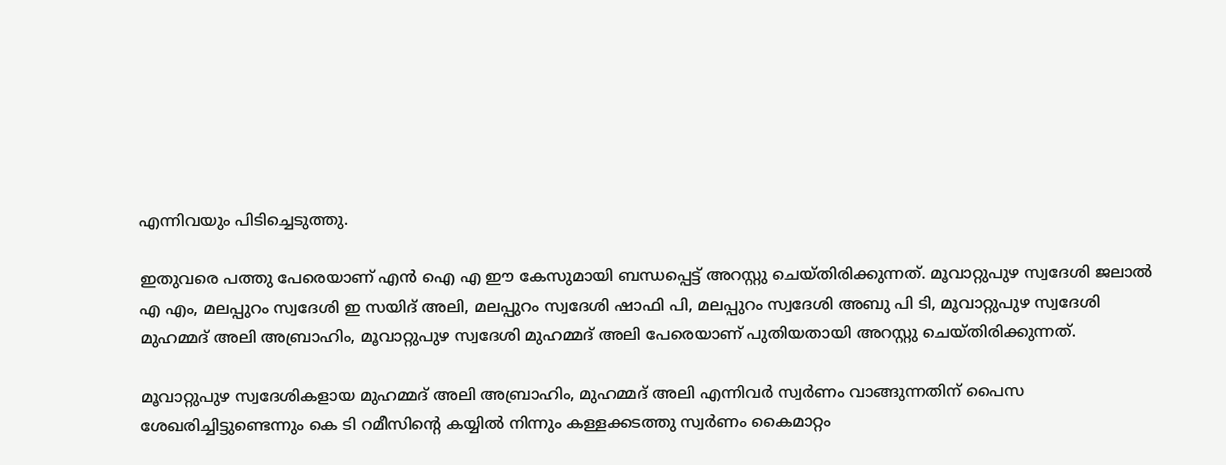എന്നിവയും പിടിച്ചെടുത്തു.

ഇതുവരെ പത്തു പേരെയാണ് എന്‍ ഐ എ ഈ കേസുമായി ബന്ധപ്പെട്ട് അറസ്റ്റു ചെയ്തിരിക്കുന്നത്. മൂവാറ്റുപുഴ സ്വദേശി ജലാല്‍ എ എം, മലപ്പുറം സ്വദേശി ഇ സയിദ് അലി, മലപ്പുറം സ്വദേശി ഷാഫി പി, മലപ്പുറം സ്വദേശി അബു പി ടി, മൂവാറ്റുപുഴ സ്വദേശി മുഹമ്മദ് അലി അബ്രാഹിം, മൂവാറ്റുപുഴ സ്വദേശി മുഹമ്മദ് അലി പേരെയാണ് പുതിയതായി അറസ്റ്റു ചെയ്തിരിക്കുന്നത്.

മൂവാറ്റുപുഴ സ്വദേശികളായ മുഹമ്മദ് അലി അബ്രാഹിം, മുഹമ്മദ് അലി എന്നിവര്‍ സ്വര്‍ണം വാങ്ങുന്നതിന് പൈസ ശേഖരിച്ചിട്ടുണ്ടെന്നും കെ ടി റമീസിന്റെ കയ്യില്‍ നിന്നും കള്ളക്കടത്തു സ്വര്‍ണം കൈമാറ്റം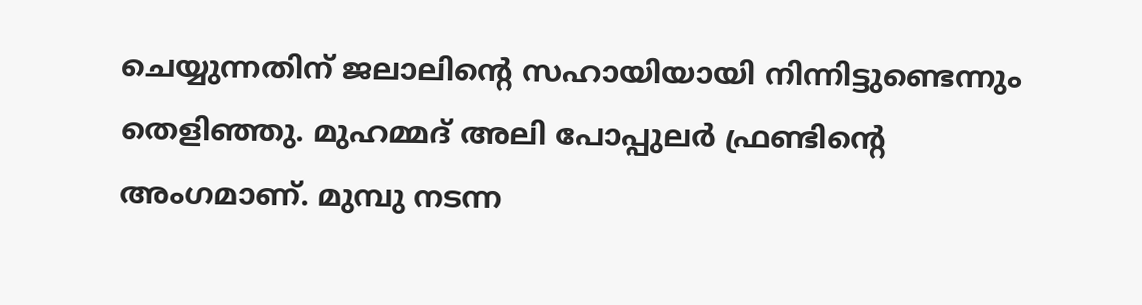ചെയ്യുന്നതിന് ജലാലിന്റെ സഹായിയായി നിന്നിട്ടുണ്ടെന്നും തെളിഞ്ഞു. മുഹമ്മദ് അലി പോപ്പുലര്‍ ഫ്രണ്ടിന്റെ അംഗമാണ്. മുമ്പു നടന്ന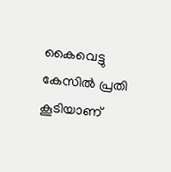കൈവെട്ടു കേസില്‍ പ്രതി കൂടിയാണ്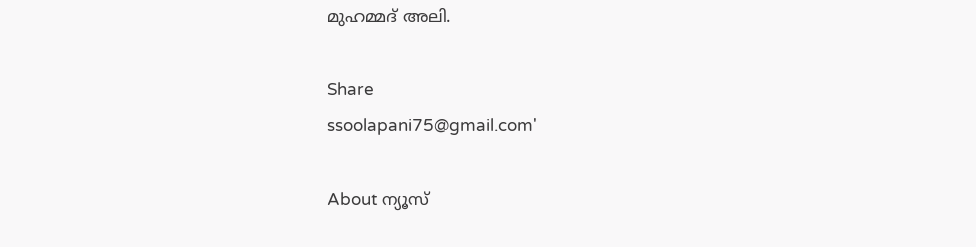മുഹമ്മദ് അലി.

Share
ssoolapani75@gmail.com'

About ന്യൂസ്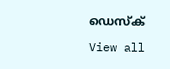ഡെസ്ക്

View all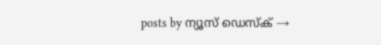posts by ന്യൂസ് ഡെസ്ക് →